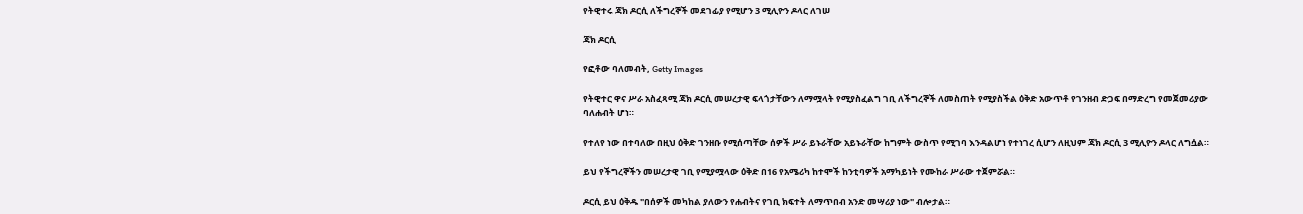የትዊተሩ ጃክ ዶርሲ ለችግረኞች መደገፊያ የሚሆን 3 ሚሊዮን ዶላር ለገሠ

ጃክ ዶርሲ

የፎቶው ባለመብት, Getty Images

የትዊተር ዋና ሥራ አስፈጻሚ ጃክ ዶርሲ መሠረታዊ ፍላጎታቸውን ለማሟላት የሚያስፈልግ ገቢ ለችግረኞች ለመስጠት የሚያስችል ዕቅድ አውጥቶ የገንዘብ ድጋፍ በማድረግ የመጀመሪያው ባለሐብት ሆነ።

የተለየ ነው በተባለው በዚህ ዕቅድ ገንዘቡ የሚሰጣቸው ሰዎች ሥራ ይኑራቸው አይኑራቸው ከግምት ውስጥ የሚገባ እንዳልሆነ የተነገረ ሲሆን ለዚህም ጃክ ዶርሲ 3 ሚሊዮን ዶላር ለግሷል።

ይህ የችግረኞችን መሠረታዊ ገቢ የሚያሟላው ዕቅድ በ16 የአሜሪካ ከተሞች ከንቲባዎች አማካይነት የሙከራ ሥራው ተጀምሯል።

ዶርሲ ይህ ዕቅዱ "በሰዎች መካከል ያለውን የሐብትና የገቢ ክፍተት ለማጥበብ አንድ መሣሪያ ነው" ብሎታል።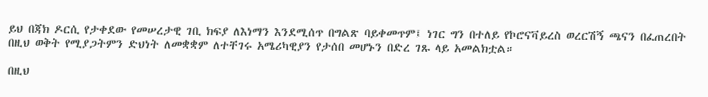ይህ በጃክ ዶርሲ የታቀደው የመሠረታዊ ገቢ ክፍያ ለእነማን እንደሚሰጥ በግልጽ ባይቀመጥም፤ ነገር ግን በተለይ የኮሮናቫይረስ ወረርሽኝ ጫናን በፈጠረበት በዚህ ወቅት የሚያጋትምን ድህነት ለመቋቋም ለተቸገሩ አሜሪካዊያን የታሰበ መሆኑን በድረ ገጹ ላይ አመልክቷል።

በዚህ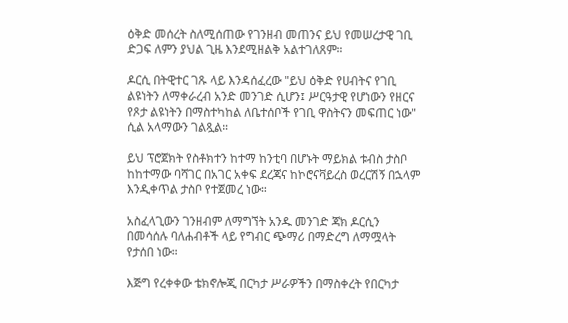ዕቅድ መሰረት ስለሚሰጠው የገንዘብ መጠንና ይህ የመሠረታዊ ገቢ ድጋፍ ለምን ያህል ጊዜ እንደሚዘልቅ አልተገለጸም።

ዶርሲ በትዊተር ገጹ ላይ እንዳሰፈረው "ይህ ዕቅድ የሀብትና የገቢ ልዩነትን ለማቀራረብ አንድ መንገድ ሲሆን፤ ሥርዓታዊ የሆነውን የዘርና የጾታ ልዩነትን በማስተካከል ለቤተሰቦች የገቢ ዋስትናን መፍጠር ነው" ሲል አላማውን ገልጿል።

ይህ ፕሮጀክት የስቶክተን ከተማ ከንቲባ በሆኑት ማይክል ቱብስ ታስቦ ከከተማው ባሻገር በአገር አቀፍ ደረጃና ከኮሮናቫይረስ ወረርሽኝ በኋላም እንዲቀጥል ታስቦ የተጀመረ ነው።

አስፈላጊውን ገንዘብም ለማግኘት አንዱ መንገድ ጃክ ዶርሲን በመሳሰሉ ባለሐብቶች ላይ የግብር ጭማሪ በማድረግ ለማሟላት የታሰበ ነው።

እጅግ የረቀቀው ቴክኖሎጂ በርካታ ሥራዎችን በማስቀረት የበርካታ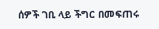ሰዎች ገቢ ላይ ችግር በመፍጠሩ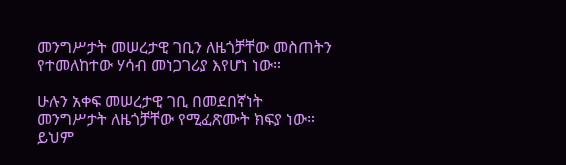መንግሥታት መሠረታዊ ገቢን ለዜጎቻቸው መስጠትን የተመለከተው ሃሳብ መነጋገሪያ እየሆነ ነው።

ሁሉን አቀፍ መሠረታዊ ገቢ በመደበኛነት መንግሥታት ለዜጎቻቸው የሚፈጽሙት ክፍያ ነው። ይህም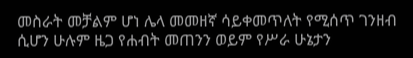መስራት መቻልም ሆነ ሌላ መመዘኛ ሳይቀመጥለት የሚሰጥ ገንዘብ ሲሆን ሁሉም ዜጋ የሐብት መጠንን ወይም የሥራ ሁኔታን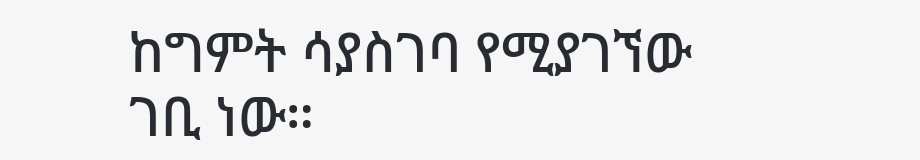ከግምት ሳያስገባ የሚያገኘው ገቢ ነው።